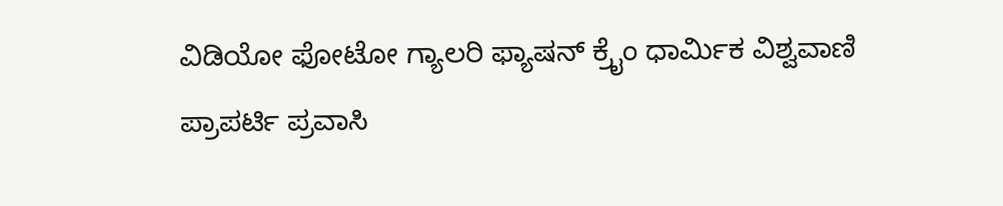ವಿಡಿಯೋ ಫೋಟೋ ಗ್ಯಾಲರಿ ಫ್ಯಾಷನ್ ಕ್ರೈಂ ಧಾರ್ಮಿಕ ವಿಶ್ವವಾಣಿ ಪ್ರಾಪರ್ಟಿ ಪ್ರವಾಸಿ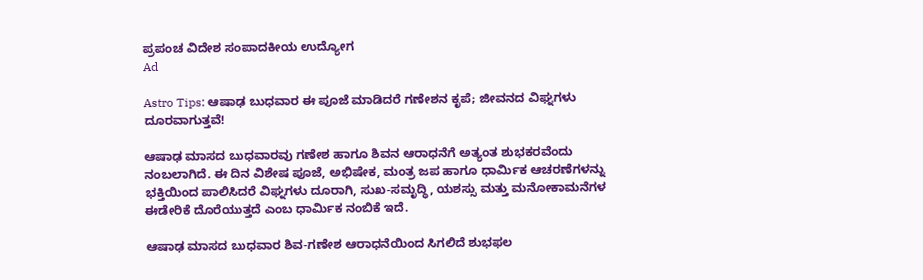ಪ್ರಪಂಚ ವಿದೇಶ ಸಂಪಾದಕೀಯ ಉದ್ಯೋಗ
Ad

Astro Tips: ಆಷಾಢ ಬುಧವಾರ ಈ ಪೂಜೆ ಮಾಡಿದರೆ ಗಣೇಶನ ಕೃಪೆ; ಜೀವನದ ವಿಘ್ನಗಳು ದೂರವಾಗುತ್ತವೆ!

ಆಷಾಢ ಮಾಸದ ಬುಧವಾರವು ಗಣೇಶ ಹಾಗೂ ಶಿವನ ಆರಾಧನೆಗೆ ಅತ್ಯಂತ ಶುಭಕರವೆಂದು ನಂಬಲಾಗಿದೆ. ಈ ದಿನ ವಿಶೇಷ ಪೂಜೆ, ಅಭಿಷೇಕ, ಮಂತ್ರ ಜಪ ಹಾಗೂ ಧಾರ್ಮಿಕ ಆಚರಣೆಗಳನ್ನು ಭಕ್ತಿಯಿಂದ ಪಾಲಿಸಿದರೆ ವಿಘ್ನಗಳು ದೂರಾಗಿ, ಸುಖ-ಸಮೃದ್ಧಿ, ಯಶಸ್ಸು ಮತ್ತು ಮನೋಕಾಮನೆಗಳ ಈಡೇರಿಕೆ ದೊರೆಯುತ್ತದೆ ಎಂಬ ಧಾರ್ಮಿಕ ನಂಬಿಕೆ ಇದೆ.

ಆಷಾಢ ಮಾಸದ ಬುಧವಾರ ಶಿವ-ಗಣೇಶ ಆರಾಧನೆಯಿಂದ ಸಿಗಲಿದೆ ಶುಭಫಲ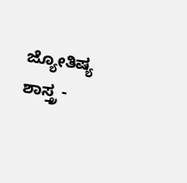ಜ್ಯೋತಿಷ್ಯ ಶಾಸ್ತ್ರ -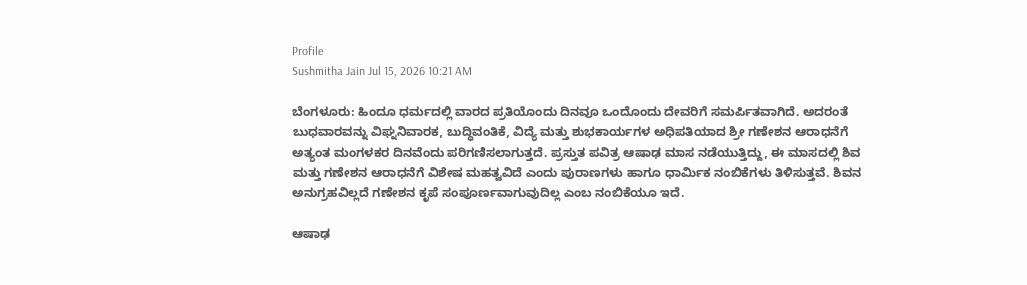Profile
Sushmitha Jain Jul 15, 2026 10:21 AM

ಬೆಂಗಳೂರು: ಹಿಂದೂ ಧರ್ಮದಲ್ಲಿ ವಾರದ ಪ್ರತಿಯೊಂದು ದಿನವೂ ಒಂದೊಂದು ದೇವರಿಗೆ ಸಮರ್ಪಿತವಾಗಿದೆ. ಅದರಂತೆ ಬುಧವಾರವನ್ನು ವಿಘ್ನನಿವಾರಕ, ಬುದ್ಧಿವಂತಿಕೆ, ವಿದ್ಯೆ ಮತ್ತು ಶುಭಕಾರ್ಯಗಳ ಅಧಿಪತಿಯಾದ ಶ್ರೀ ಗಣೇಶನ ಆರಾಧನೆಗೆ ಅತ್ಯಂತ ಮಂಗಳಕರ ದಿನವೆಂದು ಪರಿಗಣಿಸಲಾಗುತ್ತದೆ. ಪ್ರಸ್ತುತ ಪವಿತ್ರ ಆಷಾಢ ಮಾಸ ನಡೆಯುತ್ತಿದ್ದು, ಈ ಮಾಸದಲ್ಲಿ ಶಿವ ಮತ್ತು ಗಣೇಶನ ಆರಾಧನೆಗೆ ವಿಶೇಷ ಮಹತ್ವವಿದೆ ಎಂದು ಪುರಾಣಗಳು ಹಾಗೂ ಧಾರ್ಮಿಕ ನಂಬಿಕೆಗಳು ತಿಳಿಸುತ್ತವೆ. ಶಿವನ ಅನುಗ್ರಹವಿಲ್ಲದೆ ಗಣೇಶನ ಕೃಪೆ ಸಂಪೂರ್ಣವಾಗುವುದಿಲ್ಲ ಎಂಬ ನಂಬಿಕೆಯೂ ಇದೆ.

ಆಷಾಢ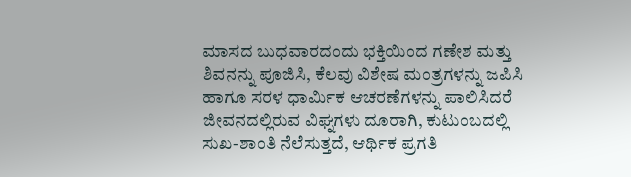ಮಾಸದ ಬುಧವಾರದಂದು ಭಕ್ತಿಯಿಂದ ಗಣೇಶ ಮತ್ತು ಶಿವನನ್ನು ಪೂಜಿಸಿ, ಕೆಲವು ವಿಶೇಷ ಮಂತ್ರಗಳನ್ನು ಜಪಿಸಿ ಹಾಗೂ ಸರಳ ಧಾರ್ಮಿಕ ಆಚರಣೆಗಳನ್ನು ಪಾಲಿಸಿದರೆ ಜೀವನದಲ್ಲಿರುವ ವಿಘ್ನಗಳು ದೂರಾಗಿ, ಕುಟುಂಬದಲ್ಲಿ ಸುಖ-ಶಾಂತಿ ನೆಲೆಸುತ್ತದೆ, ಆರ್ಥಿಕ ಪ್ರಗತಿ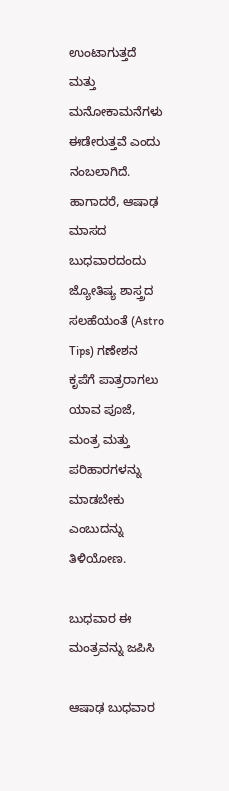ಉಂಟಾಗುತ್ತದೆ ಮತ್ತು ಮನೋಕಾಮನೆಗಳು ಈಡೇರುತ್ತವೆ ಎಂದು ನಂಬಲಾಗಿದೆ. ಹಾಗಾದರೆ, ಆಷಾಢ ಮಾಸದ ಬುಧವಾರದಂದು ಜ್ಯೋತಿಷ್ಯ ಶಾಸ್ತ್ರದ ಸಲಹೆಯಂತೆ (Astro Tips) ಗಣೇಶನ ಕೃಪೆಗೆ ಪಾತ್ರರಾಗಲು ಯಾವ ಪೂಜೆ, ಮಂತ್ರ ಮತ್ತು ಪರಿಹಾರಗಳನ್ನು ಮಾಡಬೇಕು ಎಂಬುದನ್ನು ತಿಳಿಯೋಣ.

ಬುಧವಾರ ಈ ಮಂತ್ರವನ್ನು ಜಪಿಸಿ

ಆಷಾಢ ಬುಧವಾರ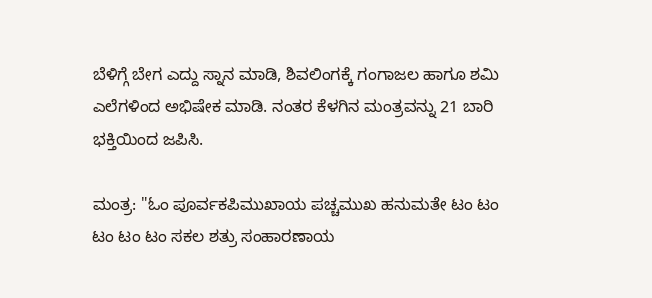ಬೆಳಿಗ್ಗೆ ಬೇಗ ಎದ್ದು ಸ್ನಾನ ಮಾಡಿ, ಶಿವಲಿಂಗಕ್ಕೆ ಗಂಗಾಜಲ ಹಾಗೂ ಶಮಿ ಎಲೆಗಳಿಂದ ಅಭಿಷೇಕ ಮಾಡಿ. ನಂತರ ಕೆಳಗಿನ ಮಂತ್ರವನ್ನು 21 ಬಾರಿ ಭಕ್ತಿಯಿಂದ ಜಪಿಸಿ.

ಮಂತ್ರ: "ಓಂ ಪೂರ್ವಕಪಿಮುಖಾಯ ಪಚ್ಚಮುಖ ಹನುಮತೇ ಟಂ ಟಂ ಟಂ ಟಂ ಟಂ ಸಕಲ ಶತ್ರು ಸಂಹಾರಣಾಯ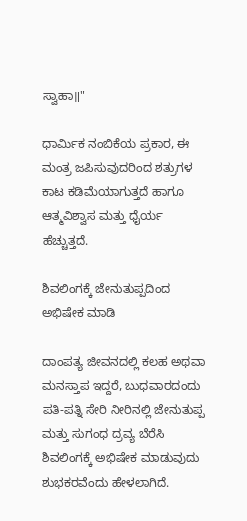ಸ್ವಾಹಾ॥"

ಧಾರ್ಮಿಕ ನಂಬಿಕೆಯ ಪ್ರಕಾರ, ಈ ಮಂತ್ರ ಜಪಿಸುವುದರಿಂದ ಶತ್ರುಗಳ ಕಾಟ ಕಡಿಮೆಯಾಗುತ್ತದೆ ಹಾಗೂ ಆತ್ಮವಿಶ್ವಾಸ ಮತ್ತು ಧೈರ್ಯ ಹೆಚ್ಚುತ್ತದೆ.

ಶಿವಲಿಂಗಕ್ಕೆ ಜೇನುತುಪ್ಪದಿಂದ ಅಭಿಷೇಕ ಮಾಡಿ

ದಾಂಪತ್ಯ ಜೀವನದಲ್ಲಿ ಕಲಹ ಅಥವಾ ಮನಸ್ತಾಪ ಇದ್ದರೆ, ಬುಧವಾರದಂದು ಪತಿ-ಪತ್ನಿ ಸೇರಿ ನೀರಿನಲ್ಲಿ ಜೇನುತುಪ್ಪ ಮತ್ತು ಸುಗಂಧ ದ್ರವ್ಯ ಬೆರೆಸಿ ಶಿವಲಿಂಗಕ್ಕೆ ಅಭಿಷೇಕ ಮಾಡುವುದು ಶುಭಕರವೆಂದು ಹೇಳಲಾಗಿದೆ.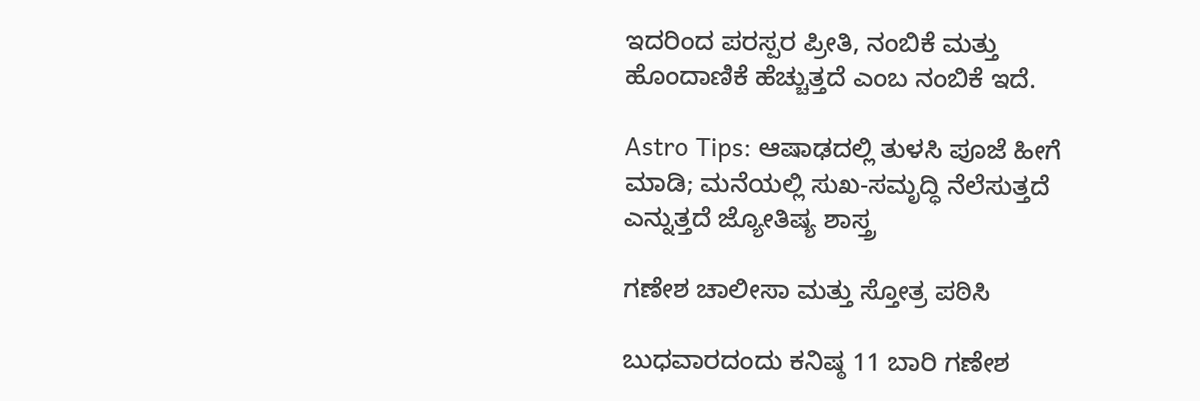ಇದರಿಂದ ಪರಸ್ಪರ ಪ್ರೀತಿ, ನಂಬಿಕೆ ಮತ್ತು ಹೊಂದಾಣಿಕೆ ಹೆಚ್ಚುತ್ತದೆ ಎಂಬ ನಂಬಿಕೆ ಇದೆ.

Astro Tips: ಆಷಾಢದಲ್ಲಿ ತುಳಸಿ ಪೂಜೆ ಹೀಗೆ ಮಾಡಿ; ಮನೆಯಲ್ಲಿ ಸುಖ-ಸಮೃದ್ಧಿ ನೆಲೆಸುತ್ತದೆ ಎನ್ನುತ್ತದೆ ಜ್ಯೋತಿಷ್ಯ ಶಾಸ್ತ್ರ

ಗಣೇಶ ಚಾಲೀಸಾ ಮತ್ತು ಸ್ತೋತ್ರ ಪಠಿಸಿ

ಬುಧವಾರದಂದು ಕನಿಷ್ಠ 11 ಬಾರಿ ಗಣೇಶ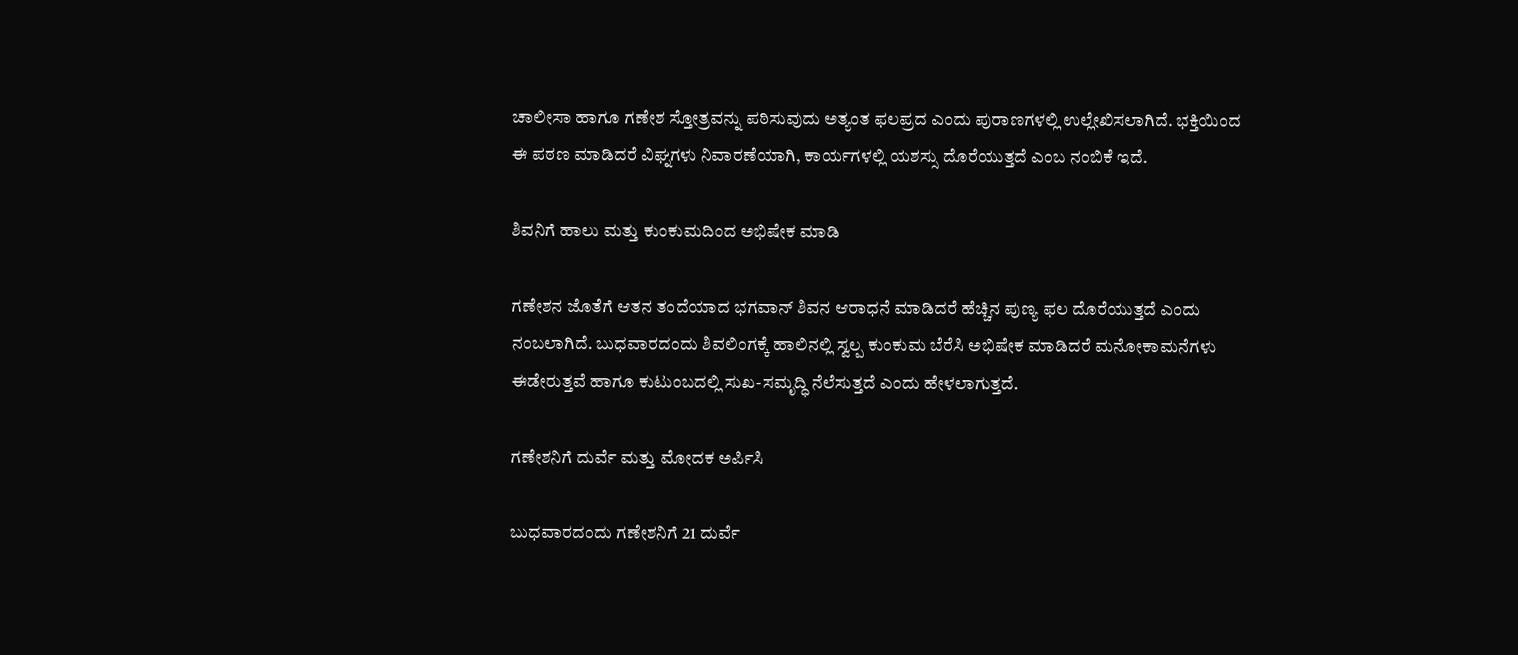ಚಾಲೀಸಾ ಹಾಗೂ ಗಣೇಶ ಸ್ತೋತ್ರವನ್ನು ಪಠಿಸುವುದು ಅತ್ಯಂತ ಫಲಪ್ರದ ಎಂದು ಪುರಾಣಗಳಲ್ಲಿ ಉಲ್ಲೇಖಿಸಲಾಗಿದೆ. ಭಕ್ತಿಯಿಂದ ಈ ಪಠಣ ಮಾಡಿದರೆ ವಿಘ್ನಗಳು ನಿವಾರಣೆಯಾಗಿ, ಕಾರ್ಯಗಳಲ್ಲಿ ಯಶಸ್ಸು ದೊರೆಯುತ್ತದೆ ಎಂಬ ನಂಬಿಕೆ ಇದೆ.

ಶಿವನಿಗೆ ಹಾಲು ಮತ್ತು ಕುಂಕುಮದಿಂದ ಅಭಿಷೇಕ ಮಾಡಿ

ಗಣೇಶನ ಜೊತೆಗೆ ಆತನ ತಂದೆಯಾದ ಭಗವಾನ್ ಶಿವನ ಆರಾಧನೆ ಮಾಡಿದರೆ ಹೆಚ್ಚಿನ ಪುಣ್ಯ ಫಲ ದೊರೆಯುತ್ತದೆ ಎಂದು ನಂಬಲಾಗಿದೆ. ಬುಧವಾರದಂದು ಶಿವಲಿಂಗಕ್ಕೆ ಹಾಲಿನಲ್ಲಿ ಸ್ವಲ್ಪ ಕುಂಕುಮ ಬೆರೆಸಿ ಅಭಿಷೇಕ ಮಾಡಿದರೆ ಮನೋಕಾಮನೆಗಳು ಈಡೇರುತ್ತವೆ ಹಾಗೂ ಕುಟುಂಬದಲ್ಲಿ ಸುಖ-ಸಮೃದ್ಧಿ ನೆಲೆಸುತ್ತದೆ ಎಂದು ಹೇಳಲಾಗುತ್ತದೆ.

ಗಣೇಶನಿಗೆ ದುರ್ವೆ ಮತ್ತು ಮೋದಕ ಅರ್ಪಿಸಿ

ಬುಧವಾರದಂದು ಗಣೇಶನಿಗೆ 21 ದುರ್ವೆ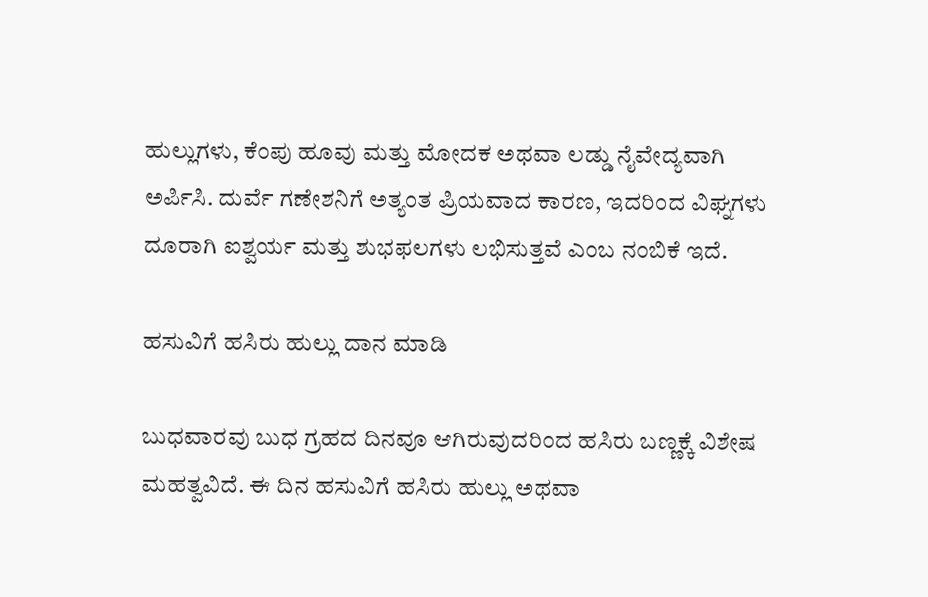ಹುಲ್ಲುಗಳು, ಕೆಂಪು ಹೂವು ಮತ್ತು ಮೋದಕ ಅಥವಾ ಲಡ್ಡು ನೈವೇದ್ಯವಾಗಿ ಅರ್ಪಿಸಿ. ದುರ್ವೆ ಗಣೇಶನಿಗೆ ಅತ್ಯಂತ ಪ್ರಿಯವಾದ ಕಾರಣ, ಇದರಿಂದ ವಿಘ್ನಗಳು ದೂರಾಗಿ ಐಶ್ವರ್ಯ ಮತ್ತು ಶುಭಫಲಗಳು ಲಭಿಸುತ್ತವೆ ಎಂಬ ನಂಬಿಕೆ ಇದೆ.

ಹಸುವಿಗೆ ಹಸಿರು ಹುಲ್ಲು ದಾನ ಮಾಡಿ

ಬುಧವಾರವು ಬುಧ ಗ್ರಹದ ದಿನವೂ ಆಗಿರುವುದರಿಂದ ಹಸಿರು ಬಣ್ಣಕ್ಕೆ ವಿಶೇಷ ಮಹತ್ವವಿದೆ. ಈ ದಿನ ಹಸುವಿಗೆ ಹಸಿರು ಹುಲ್ಲು ಅಥವಾ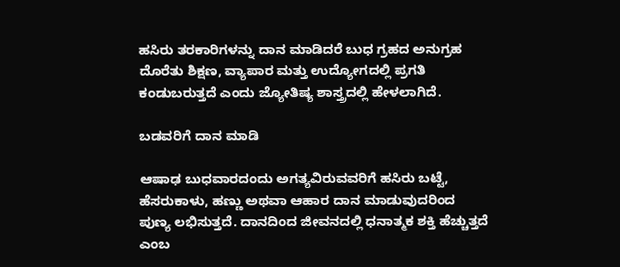ಹಸಿರು ತರಕಾರಿಗಳನ್ನು ದಾನ ಮಾಡಿದರೆ ಬುಧ ಗ್ರಹದ ಅನುಗ್ರಹ ದೊರೆತು ಶಿಕ್ಷಣ, ವ್ಯಾಪಾರ ಮತ್ತು ಉದ್ಯೋಗದಲ್ಲಿ ಪ್ರಗತಿ ಕಂಡುಬರುತ್ತದೆ ಎಂದು ಜ್ಯೋತಿಷ್ಯ ಶಾಸ್ತ್ರದಲ್ಲಿ ಹೇಳಲಾಗಿದೆ.

ಬಡವರಿಗೆ ದಾನ ಮಾಡಿ

ಆಷಾಢ ಬುಧವಾರದಂದು ಅಗತ್ಯವಿರುವವರಿಗೆ ಹಸಿರು ಬಟ್ಟೆ, ಹೆಸರುಕಾಳು, ಹಣ್ಣು ಅಥವಾ ಆಹಾರ ದಾನ ಮಾಡುವುದರಿಂದ ಪುಣ್ಯ ಲಭಿಸುತ್ತದೆ. ದಾನದಿಂದ ಜೀವನದಲ್ಲಿ ಧನಾತ್ಮಕ ಶಕ್ತಿ ಹೆಚ್ಚುತ್ತದೆ ಎಂಬ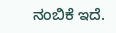ನಂಬಿಕೆ ಇದೆ.